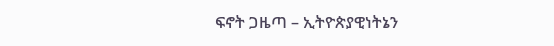ፍኖት ጋዜጣ – ኢትዮጵያዊነትኔን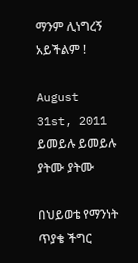ማንም ሊነግረኝ አይችልም !

August 31st, 2011 ይመይሉ ይመይሉ ያትሙ ያትሙ

በህይወቴ የማንነት ጥያቄ ችግር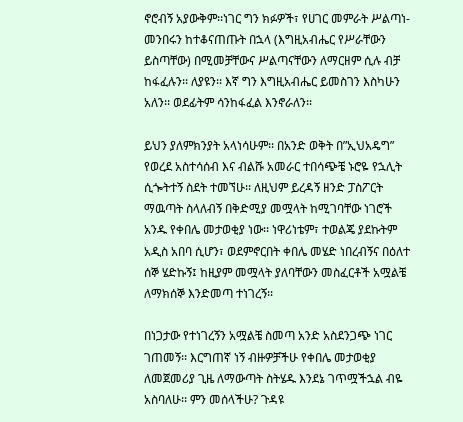ኖሮብኝ አያውቅም፡፡ነገር ግን ክፉዎች፣ የሀገር መምራት ሥልጣነ-መንበሩን ከተቆናጠጡት በኋላ (እግዚአብሔር የሥራቸውን ይስጣቸው) በሚመቻቸውና ሥልጣናቸውን ለማርዘም ሲሉ ብቻ ከፋፈሉን፡፡ ለያዩን፡፡ እኛ ግን እግዚአብሔር ይመስገን እስካሁን አለን፡፡ ወደፊትም ሳንከፋፈል እንኖራለን፡፡

ይህን ያለምክንያት አላነሳሁም፡፡ በአንድ ወቅት በ”ኢህአዴግ” የወረደ አስተሳሰብ እና ብልሹ አመራር ተበሳጭቼ ኑሮዬ የኋሊት ሲጐትተኝ ስደት ተመኘሁ፡፡ ለዚህም ይረዳኝ ዘንድ ፓስፖርት ማዉጣት ስላለብኝ በቅድሚያ መሟላት ከሚገባቸው ነገሮች አንዱ የቀበሌ መታወቂያ ነው፡፡ ነዋሪነቴም፣ ተወልጄ ያደኩትም አዲስ አበባ ሲሆን፣ ወደምኖርበት ቀበሌ መሄድ ነበረብኝና በዕለተ ሰኞ ሄድኩኝ፤ ከዚያም መሟላት ያለባቸውን መስፈርቶች አሟልቼ ለማክሰኞ እንድመጣ ተነገረኝ፡፡

በነጋታው የተነገረኝን አሟልቼ ስመጣ አንድ አስደንጋጭ ነገር ገጠመኝ፡፡ እርግጠኛ ነኝ ብዙዎቻችሁ የቀበሌ መታወቂያ ለመጀመሪያ ጊዜ ለማውጣት ስትሄዱ እንደኔ ገጥሟችኋል ብዬ አስባለሁ፡፡ ምን መሰላችሁ? ጉዳዩ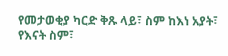የመታወቂያ ካርድ ቅጹ ላይ፣ ስም ከእነ አያት፣ የእናት ስም፣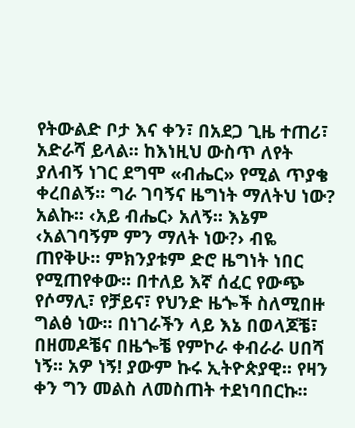የትውልድ ቦታ እና ቀን፣ በአደጋ ጊዜ ተጠሪ፣ አድራሻ ይላል፡፡ ከእነዚህ ውስጥ ለየት ያለብኝ ነገር ደግሞ «ብሔር» የሚል ጥያቄ ቀረበልኝ፡፡ ግራ ገባኝና ዜግነት ማለትህ ነው? አልኩ፡፡ ‹አይ ብሔር› አለኝ፡፡ እኔም ‹አልገባኝም ምን ማለት ነው?› ብዬ ጠየቅሁ፡፡ ምክንያቱም ድሮ ዜግነት ነበር የሚጠየቀው፡፡ በተለይ እኛ ሰፈር የውጭ የሶማሊ፣ የቻይና፣ የህንድ ዜጐች ስለሚበዙ ግልፅ ነው፡፡ በነገራችን ላይ እኔ በወላጆቼ፣ በዘመዶቼና በዜጐቼ የምኮራ ቀብራራ ሀበሻ ነኝ፡፡ አዎ ነኝ! ያውም ኩሩ ኢትዮጵያዊ፡፡ የዛን ቀን ግን መልስ ለመስጠት ተደነባበርኩ፡፡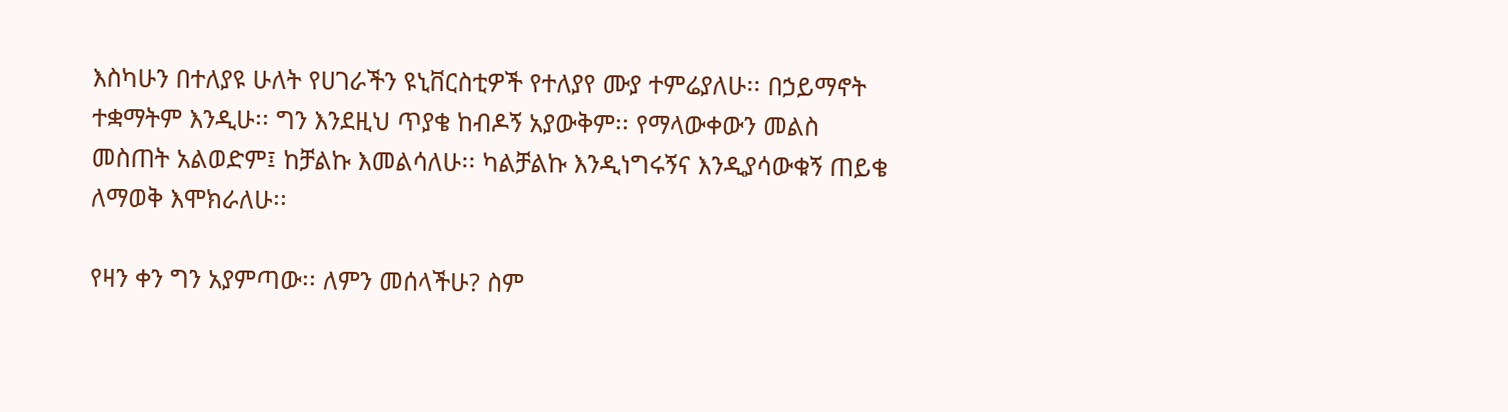እስካሁን በተለያዩ ሁለት የሀገራችን ዩኒቨርስቲዎች የተለያየ ሙያ ተምሬያለሁ፡፡ በኃይማኖት ተቋማትም እንዲሁ፡፡ ግን እንደዚህ ጥያቄ ከብዶኝ አያውቅም፡፡ የማላውቀውን መልስ መስጠት አልወድም፤ ከቻልኩ እመልሳለሁ፡፡ ካልቻልኩ እንዲነግሩኝና እንዲያሳውቁኝ ጠይቄ ለማወቅ እሞክራለሁ፡፡

የዛን ቀን ግን አያምጣው፡፡ ለምን መሰላችሁ? ስም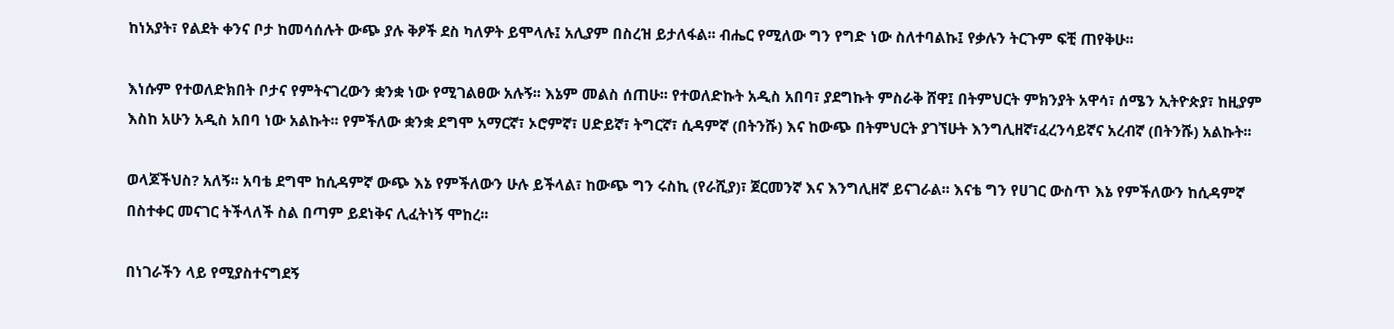ከነአያት፣ የልደት ቀንና ቦታ ከመሳሰሉት ውጭ ያሉ ቅፆች ደስ ካለዎት ይሞላሉ፤ አሊያም በስረዝ ይታለፋል፡፡ ብሔር የሚለው ግን የግድ ነው ስለተባልኩ፤ የቃሉን ትርጉም ፍቺ ጠየቅሁ፡፡

እነሱም የተወለድክበት ቦታና የምትናገረውን ቋንቋ ነው የሚገልፀው አሉኝ፡፡ እኔም መልስ ሰጠሁ፡፡ የተወለድኩት አዲስ አበባ፣ ያደግኩት ምስራቅ ሸዋ፤ በትምህርት ምክንያት አዋሳ፣ ሰሜን ኢትዮጵያ፣ ከዚያም እስከ አሁን አዲስ አበባ ነው አልኩት፡፡ የምችለው ቋንቋ ደግሞ አማርኛ፣ ኦሮምኛ፣ ሀድይኛ፣ ትግርኛ፣ ሲዳምኛ (በትንሹ) እና ከውጭ በትምህርት ያገኘሁት እንግሊዘኛ፣ፈረንሳይኛና አረብኛ (በትንሹ) አልኩት፡፡

ወላጆችህስ? አለኝ፡፡ አባቴ ደግሞ ከሲዳምኛ ውጭ እኔ የምችለውን ሁሉ ይችላል፣ ከውጭ ግን ሩስኪ (የራሺያ)፣ ጀርመንኛ እና እንግሊዘኛ ይናገራል፡፡ እናቴ ግን የሀገር ውስጥ እኔ የምችለውን ከሲዳምኛ በስተቀር መናገር ትችላለች ስል በጣም ይደነቅና ሊፈትነኝ ሞከረ፡፡

በነገራችን ላይ የሚያስተናግደኝ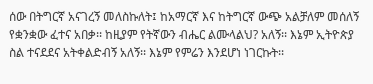ሰው በትግርኛ አናገረኝ መለስኩለት፤ ከአማርኛ እና ከትግርኛ ውጭ አልቻለም መሰለኝ የቋንቋው ፈተና አበቃ፡፡ ከዚያም የትኛውን ብሔር ልሙላልህ? አለኝ፡፡ እኔም ኢትዮጵያ ስል ተናደደና አትቀልድብኝ አለኝ፡፡ እኔም የምሬን እንደሆነ ነገርኩት፡፡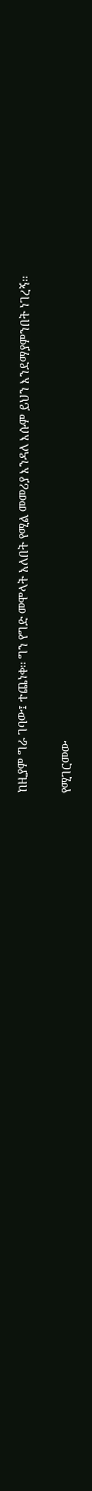ከዚያም ግራ ገባው፤ ተጨነቀ፡፡ ግን የግድ መሞላት አለበት የሚል መመሪያ እንዳለ እሱም ይህን እንደማያምንበት ነገረኝ፡፡

የሚገርመው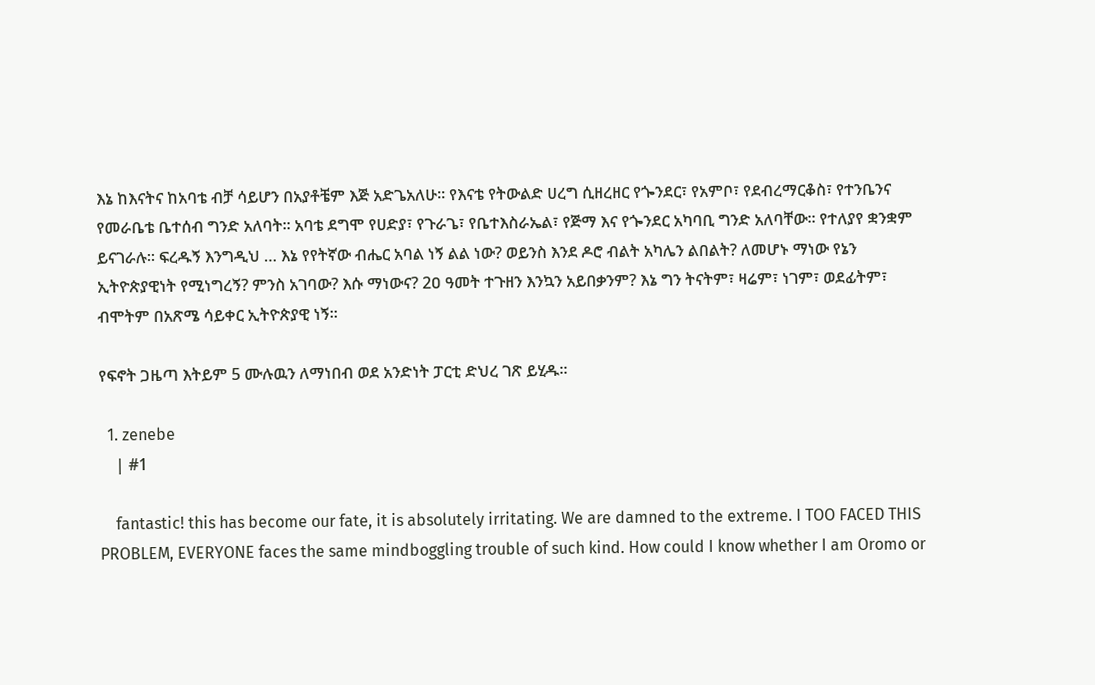እኔ ከእናትና ከአባቴ ብቻ ሳይሆን በአያቶቼም እጅ አድጌአለሁ፡፡ የእናቴ የትውልድ ሀረግ ሲዘረዘር የጐንደር፣ የአምቦ፣ የደብረማርቆስ፣ የተንቤንና የመራቤቴ ቤተሰብ ግንድ አለባት፡፡ አባቴ ደግሞ የሀድያ፣ የጉራጌ፣ የቤተእስራኤል፣ የጅማ እና የጐንደር አካባቢ ግንድ አለባቸው፡፡ የተለያየ ቋንቋም ይናገራሉ፡፡ ፍረዱኝ እንግዲህ … እኔ የየትኛው ብሔር አባል ነኝ ልል ነው? ወይንስ እንደ ዶሮ ብልት አካሌን ልበልት? ለመሆኑ ማነው የኔን ኢትዮጵያዊነት የሚነግረኝ? ምንስ አገባው? እሱ ማነውና? 2ዐ ዓመት ተጉዘን እንኳን አይበቃንም? እኔ ግን ትናትም፣ ዛሬም፣ ነገም፣ ወደፊትም፣ ብሞትም በአጽሜ ሳይቀር ኢትዮጵያዊ ነኝ።

የፍኖት ጋዜጣ እትይም 5 ሙሉዉን ለማነበብ ወደ አንድነት ፓርቲ ድህረ ገጽ ይሂዱ።

  1. zenebe
    | #1

    fantastic! this has become our fate, it is absolutely irritating. We are damned to the extreme. I TOO FACED THIS PROBLEM, EVERYONE faces the same mindboggling trouble of such kind. How could I know whether I am Oromo or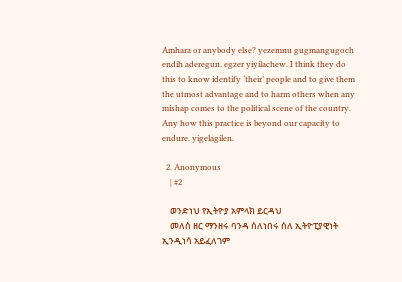Amhara or anybody else? yezemnu gugmangugoch endih aderegun. egzer yiyilachew. I think they do this to know identify ‘their’ people and to give them the utmost advantage and to harm others when any mishap comes to the political scene of the country. Any how this practice is beyond our capacity to endure. yigelagilen.

  2. Anonymous
    | #2

    ወንድነህ የኢትዮያ አምላክ ይርዳህ
    መለስ ዘር ማንዘሩ ባንዳ ሰለነበሩ ሰለ ኢትዮፒያዊነት ኢንዲነሳ አይፈለገም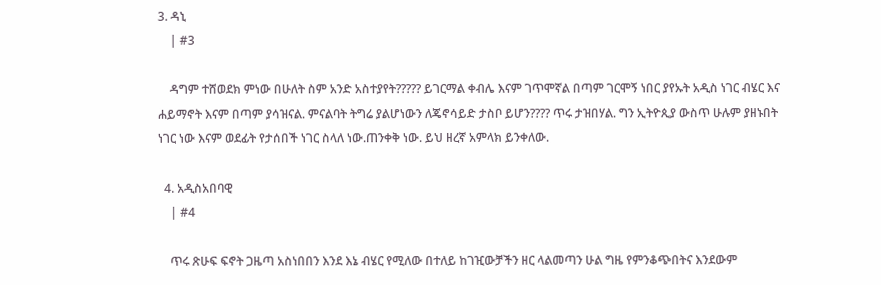3. ዳኒ
    | #3

    ዳግም ተሸወደክ ምነው በሁለት ስም አንድ አስተያየት????? ይገርማል ቀብሌ እናም ገጥሞኛል በጣም ገርሞኝ ነበር ያየኡት አዲስ ነገር ብሄር እና ሐይማኖት እናም በጣም ያሳዝናል. ምናልባት ትግሬ ያልሆነውን ለጄኖሳይድ ታስቦ ይሆን???? ጥሩ ታዝበሃል. ግን ኢትዮጲያ ውስጥ ሁሉም ያዘኑበት ነገር ነው እናም ወደፊት የታሰበች ነገር ስላለ ነው.ጠንቀቅ ነው. ይህ ዘረኛ አምላክ ይንቀለው.

  4. አዲስአበባዊ
    | #4

    ጥሩ ጽሁፍ ፍኖት ጋዜጣ አስነበበን እንደ እኔ ብሄር የሚለው በተለይ ከገዢውቻችን ዘር ላልመጣን ሁል ግዜ የምንቆጭበትና እንደውም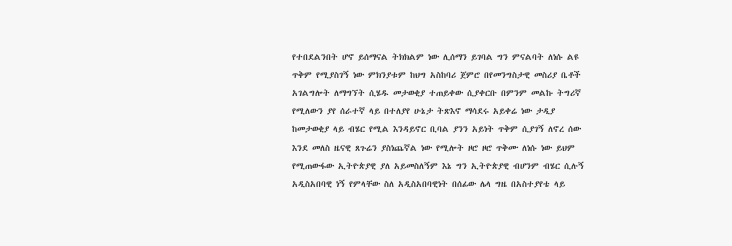የተበደልንበት ሆኖ ይሰማናል ትክክልም ነው ሊሰማን ይገባል ግን ምናልባት ለነሱ ልዩ ጥቅም የሚያስገኝ ነው ምክንያቱም ከህግ አስከባሪ ጀምሮ በየመንግስታዊ መስሪያ ቤቶች አገልግሎት ለማግኘት ሲሄዱ መታወቂያ ተጠይቀው ሲያቀርቡ በምንም መልኩ ትግሪኛ የሚለውን ያየ ሰራተኛ ላይ በተለያየ ሁኔታ ትጽእኖ ማሳደሩ አይቀሬ ነው ታዲያ ከመታወቂያ ላይ ብሄር የሚል እንዳይኖር ቢባል ያንን አይነት ጥቅም ሲያገኝ ለኖረ ሰው እንደ መለስ ዜናዊ ጸጉሬን ያስነጨኛል ነው የሚሎት ዞሮ ዞሮ ጥቅሙ ለነሱ ነው ይህም የሚጠውፋው ኢትዮጵያዊ ያለ አይመስለኝም እኔ ግን ኢትዮጵያዊ ብሆንም ብሄር ሲሉኝ አዲስአበባዊ ነኝ የምላቸው ስለ አዲስአበባዊነት በሰፊው ሌላ ግዜ በአስተያየቴ ላይ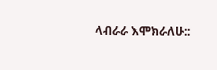ላብራራ እሞክራለሁ::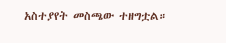አስተያየት መስጫው ተዘግቷል።